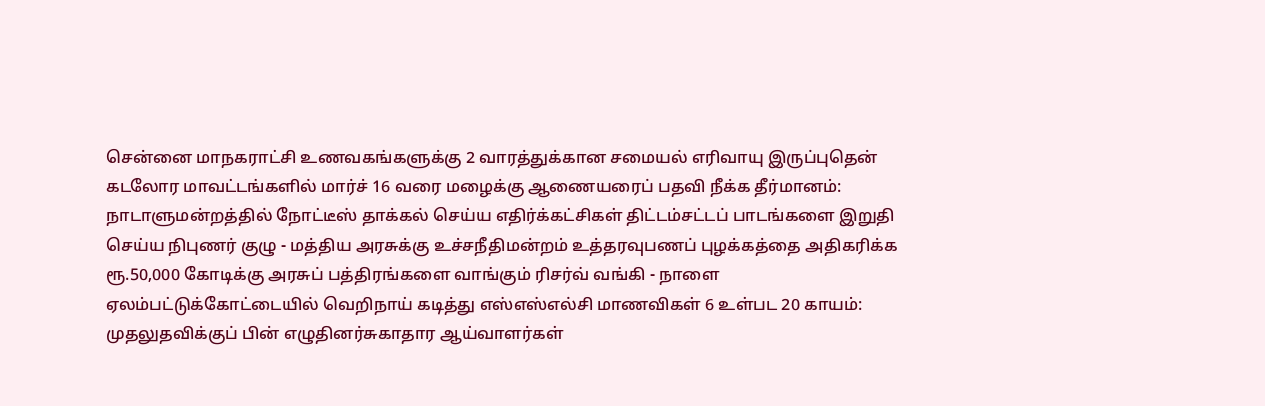சென்னை மாநகராட்சி உணவகங்களுக்கு 2 வாரத்துக்கான சமையல் எரிவாயு இருப்புதென் கடலோர மாவட்டங்களில் மார்ச் 16 வரை மழைக்கு ஆணையரைப் பதவி நீக்க தீர்மானம்: நாடாளுமன்றத்தில் நோட்டீஸ் தாக்கல் செய்ய எதிர்க்கட்சிகள் திட்டம்சட்டப் பாடங்களை இறுதி செய்ய நிபுணர் குழு - மத்திய அரசுக்கு உச்சநீதிமன்றம் உத்தரவுபணப் புழக்கத்தை அதிகரிக்க ரூ.50,000 கோடிக்கு அரசுப் பத்திரங்களை வாங்கும் ரிசர்வ் வங்கி - நாளை ஏலம்பட்டுக்கோட்டையில் வெறிநாய் கடித்து எஸ்எஸ்எல்சி மாணவிகள் 6 உள்பட 20 காயம்: முதலுதவிக்குப் பின் எழுதினர்சுகாதார ஆய்வாளர்கள்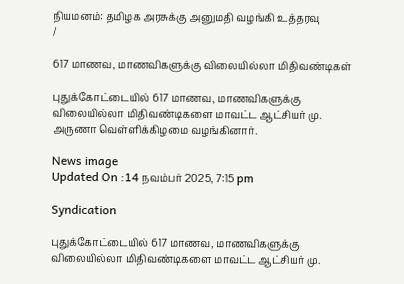நியமனம்: தமிழக அரசுக்கு அனுமதி வழங்கி உத்தரவு
/

617 மாணவ, மாணவிகளுக்கு விலையில்லா மிதிவண்டிகள்

புதுக்கோட்டையில் 617 மாணவ, மாணவிகளுக்கு விலையில்லா மிதிவண்டிகளை மாவட்ட ஆட்சியர் மு. அருணா வெள்ளிக்கிழமை வழங்கினார்.

News image
Updated On :14 நவம்பர் 2025, 7:15 pm

Syndication

புதுக்கோட்டையில் 617 மாணவ, மாணவிகளுக்கு விலையில்லா மிதிவண்டிகளை மாவட்ட ஆட்சியர் மு.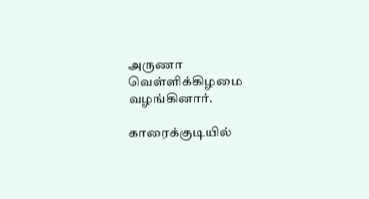அருணா வெள்ளிக்கிழமை வழங்கினார்.

காரைக்குடியில்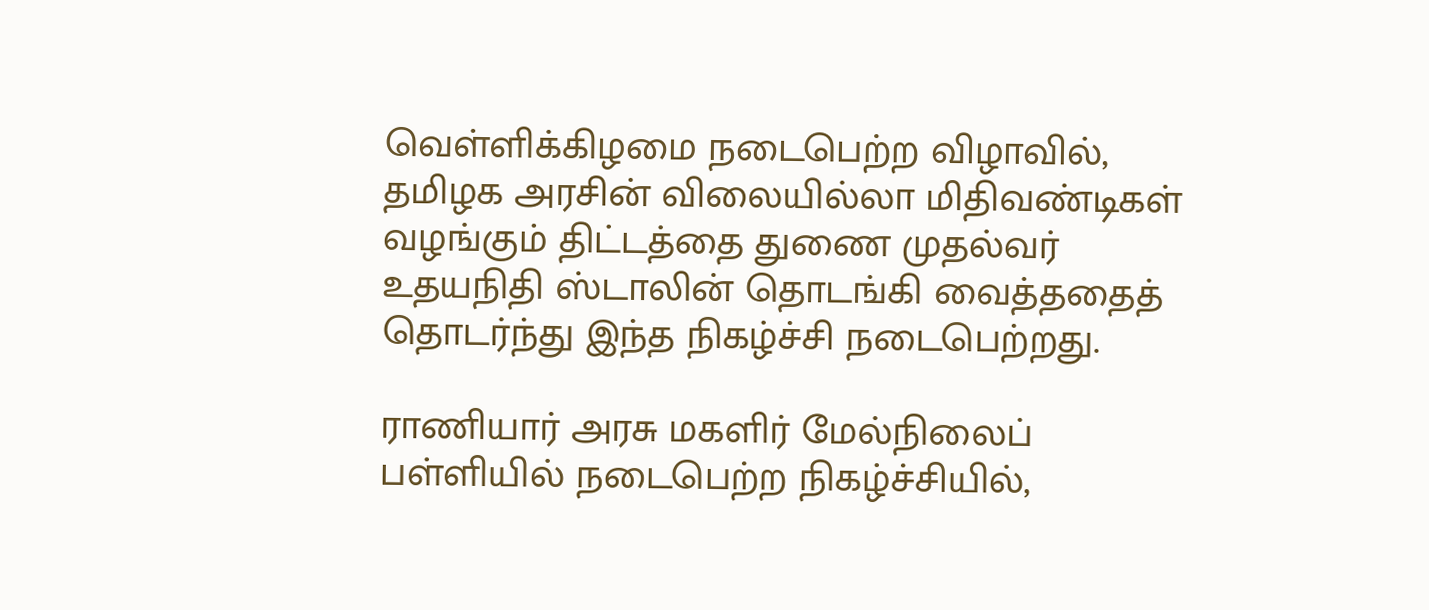வெள்ளிக்கிழமை நடைபெற்ற விழாவில், தமிழக அரசின் விலையில்லா மிதிவண்டிகள் வழங்கும் திட்டத்தை துணை முதல்வர் உதயநிதி ஸ்டாலின் தொடங்கி வைத்ததைத் தொடர்ந்து இந்த நிகழ்ச்சி நடைபெற்றது.

ராணியார் அரசு மகளிர் மேல்நிலைப் பள்ளியில் நடைபெற்ற நிகழ்ச்சியில்,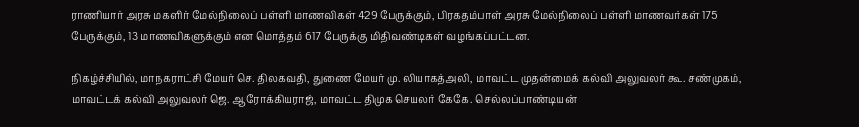ராணியார் அரசு மகளிர் மேல்நிலைப் பள்ளி மாணவிகள் 429 பேருக்கும், பிரகதம்பாள் அரசு மேல்நிலைப் பள்ளி மாணவர்கள் 175 பேருக்கும், 13 மாணவிகளுக்கும் என மொத்தம் 617 பேருக்கு மிதிவண்டிகள் வழங்கப்பட்டன.

நிகழ்ச்சியில், மாநகராட்சி மேயர் செ. திலகவதி, துணை மேயர் மு. லியாகத்அலி, மாவட்ட முதன்மைக் கல்வி அலுவலர் கூ. சண்முகம், மாவட்டக் கல்வி அலுவலர் ஜெ. ஆரோக்கியராஜ், மாவட்ட திமுக செயலர் கேகே. செல்லப்பாண்டியன்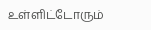உள்ளிட்டோரும்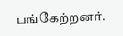பங்கேற்றனர்.